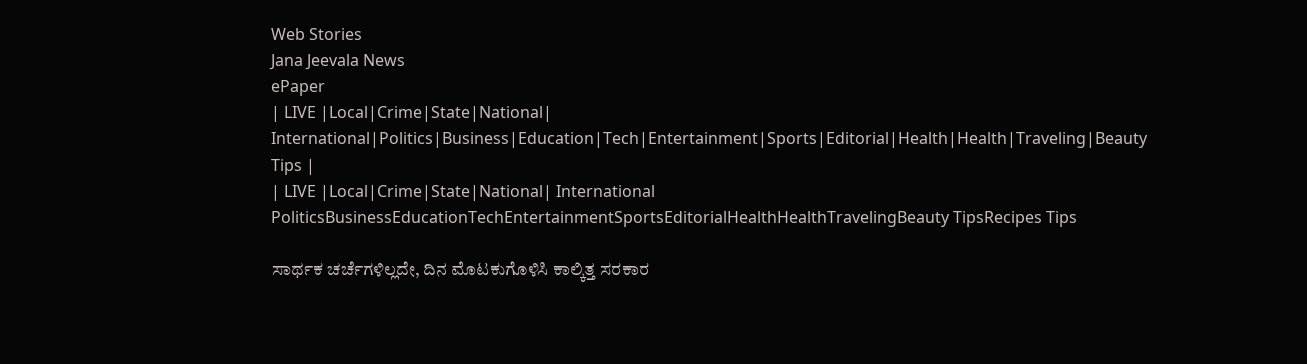Web Stories
Jana Jeevala News
ePaper
| LIVE |Local|Crime|State|National| International|Politics|Business|Education|Tech|Entertainment|Sports|Editorial|Health|Health|Traveling|Beauty Tips |
| LIVE |Local|Crime|State|National| International
PoliticsBusinessEducationTechEntertainmentSportsEditorialHealthHealthTravelingBeauty TipsRecipes Tips

ಸಾರ್ಥಕ ಚರ್ಚೆಗಳಿಲ್ಲದೇ, ದಿನ ಮೊಟಕುಗೊಳಿಸಿ ಕಾಲ್ಕಿತ್ತ ಸರಕಾರ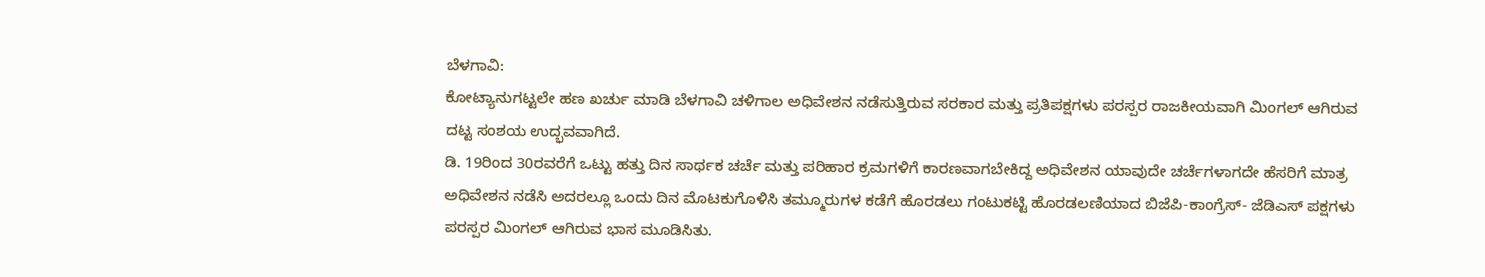ಬೆಳಗಾವಿ:
ಕೋಟ್ಯಾನುಗಟ್ಟಲೇ ಹಣ ಖರ್ಚು ಮಾಡಿ ಬೆಳಗಾವಿ ಚಳಿಗಾಲ ಅಧಿವೇಶನ ನಡೆಸುತ್ತಿರುವ ಸರಕಾರ ಮತ್ತು ಪ್ರತಿಪಕ್ಷಗಳು ಪರಸ್ಪರ ರಾಜಕೀಯವಾಗಿ ಮಿಂಗಲ್ ಆಗಿರುವ ದಟ್ಟ ಸಂಶಯ ಉದ್ಭವವಾಗಿದೆ.
ಡಿ. 19ರಿಂದ 30ರವರೆಗೆ ಒಟ್ಟು ಹತ್ತು ದಿನ ಸಾರ್ಥಕ ಚರ್ಚೆ ಮತ್ತು ಪರಿಹಾರ ಕ್ರಮಗಳಿಗೆ ಕಾರಣವಾಗಬೇಕಿದ್ದ ಅಧಿವೇಶನ ಯಾವುದೇ ಚರ್ಚೆಗಳಾಗದೇ ಹೆಸರಿಗೆ ಮಾತ್ರ ಅಧಿವೇಶನ ನಡೆಸಿ ಅದರಲ್ಲೂ ಒಂದು ದಿನ ಮೊಟಕುಗೊಳಿಸಿ ತಮ್ಮೂರುಗಳ ಕಡೆಗೆ ಹೊರಡಲು ಗಂಟುಕಟ್ಟಿ ಹೊರಡಲಣಿಯಾದ ಬಿಜೆಪಿ-ಕಾಂಗ್ರೆಸ್- ಜೆಡಿಎಸ್ ಪಕ್ಷಗಳು ಪರಸ್ಪರ ಮಿಂಗಲ್ ಆಗಿರುವ ಭಾಸ ಮೂಡಿಸಿತು.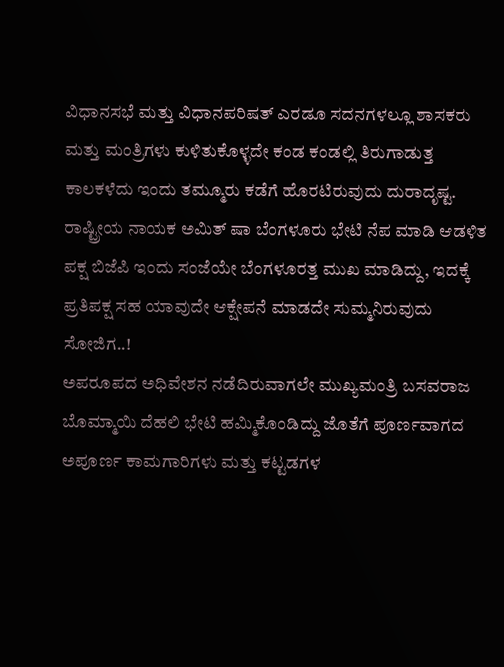ವಿಧಾನಸಭೆ ಮತ್ತು ವಿಧಾನಪರಿಷತ್ ಎರಡೂ ಸದನಗಳಲ್ಲೂ ಶಾಸಕರು ಮತ್ತು ಮಂತ್ರಿಗಳು ಕುಳಿತುಕೊಳ್ಳದೇ ಕ‌ಂಡ ಕಂಡಲ್ಲಿ ತಿರುಗಾಡುತ್ತ ಕಾಲಕಳೆದು ಇಂದು ತಮ್ಮೂರು ಕಡೆಗೆ ಹೊರಟಿರುವುದು ದುರಾದೃಷ್ಟ.
ರಾಷ್ಟ್ರೀಯ ನಾಯಕ ಅಮಿತ್ ಷಾ ಬೆಂಗಳೂರು ಭೇಟಿ ನೆಪ ಮಾಡಿ ಆಡಳಿತ ಪಕ್ಷ ಬಿಜೆಪಿ ಇಂದು ಸಂಜೆಯೇ ಬೆಂಗಳೂರತ್ತ ಮುಖ ಮಾಡಿದ್ದು, ಇದಕ್ಕೆ ಪ್ರತಿಪಕ್ಷ ಸಹ ಯಾವುದೇ ಆಕ್ಷೇಪನೆ ಮಾಡದೇ ಸುಮ್ಮನಿರುವುದು ಸೋಜಿಗ..!
ಅಪರೂಪದ ಅಧಿವೇಶನ ನಡೆದಿರುವಾಗಲೇ ಮುಖ್ಯಮಂತ್ರಿ ಬಸವರಾಜ ಬೊಮ್ಮಾಯಿ ದೆಹಲಿ ಭೇಟಿ ಹಮ್ಮಿಕೊಂಡಿದ್ದು ಜೊತೆಗೆ ಪೂರ್ಣವಾಗದ ಅಪೂರ್ಣ ಕಾಮಗಾರಿಗಳು ಮತ್ತು ಕಟ್ಟಡಗಳ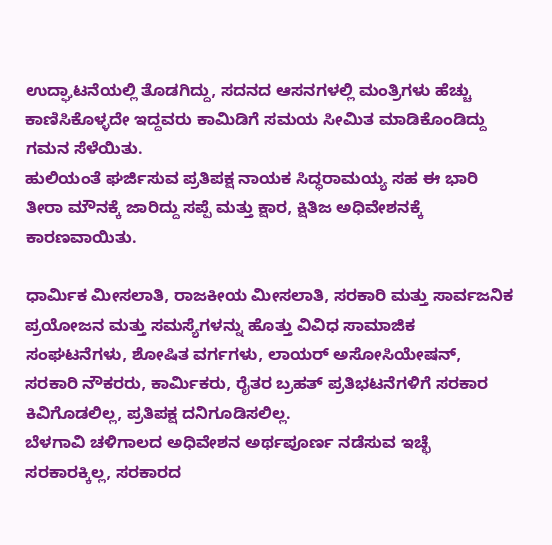ಉದ್ಘಾಟನೆಯಲ್ಲಿ ತೊಡಗಿದ್ದು, ಸದನದ ಆಸನಗಳಲ್ಲಿ ಮಂತ್ರಿಗಳು ಹೆಚ್ಚು ಕಾಣಿಸಿಕೊಳ್ಳದೇ ಇದ್ದವರು ಕಾಮಿಡಿಗೆ ಸಮಯ ಸೀಮಿತ ಮಾಡಿಕೊಂಡಿದ್ದು ಗಮನ ಸೆಳೆಯಿತು.
ಹುಲಿಯಂತೆ ಘರ್ಜಿಸುವ ಪ್ರತಿಪಕ್ಷ ನಾಯಕ ಸಿದ್ಧರಾಮಯ್ಯ ಸಹ ಈ ಭಾರಿ ತೀರಾ ಮೌನಕ್ಕೆ ಜಾರಿದ್ದು ಸಪ್ಪೆ ಮತ್ತು ಕ್ಷಾರ, ಕ್ಷಿತಿಜ ಅಧಿವೇಶನಕ್ಕೆ ಕಾರಣವಾಯಿತು.

ಧಾರ್ಮಿಕ ಮೀಸಲಾತಿ, ರಾಜಕೀಯ ಮೀಸಲಾತಿ, ಸರಕಾರಿ ಮತ್ತು ಸಾರ್ವಜನಿಕ ಪ್ರಯೋಜನ ಮತ್ತು ಸಮಸ್ಯೆಗಳನ್ನು ಹೊತ್ತು ವಿವಿಧ ಸಾಮಾಜಿಕ ಸಂಘಟನೆಗಳು, ಶೋಷಿತ ವರ್ಗಗಳು, ಲಾಯರ್ ಅಸೋಸಿಯೇಷನ್, ಸರಕಾರಿ ನೌಕರರು, ಕಾರ್ಮಿಕರು, ರೈತರ ಬ್ರಹತ್ ಪ್ರತಿಭಟನೆಗಳಿಗೆ ಸರಕಾರ ಕಿವಿಗೊಡಲಿಲ್ಲ, ಪ್ರತಿಪಕ್ಷ ದನಿಗೂಡಿಸಲಿಲ್ಲ.
ಬೆಳಗಾವಿ ಚಳಿಗಾಲದ ಅಧಿವೇಶನ ಅರ್ಥಪೂರ್ಣ ನಡೆಸುವ ಇಚ್ಛೆ ಸರಕಾರಕ್ಕಿಲ್ಲ, ಸರಕಾರದ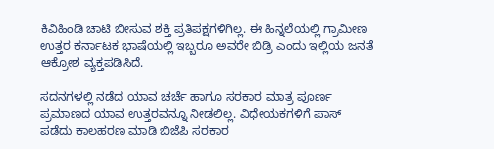ಕಿವಿಹಿಂಡಿ ಚಾಟಿ ಬೀಸುವ ಶಕ್ತಿ ಪ್ರತಿಪಕ್ಷಗಳಿಗಿಲ್ಲ. ಈ ಹಿನ್ನಲೆಯಲ್ಲಿ ಗ್ರಾಮೀಣ ಉತ್ತರ ಕರ್ನಾಟಕ ಭಾಷೆಯಲ್ಲಿ ಇಬ್ಬರೂ ಅವರೇ ಬಿಡ್ರಿ ಎಂದು ಇಲ್ಲಿಯ ಜನತೆ ಆಕ್ರೋಶ ವ್ಯಕ್ತಪಡಿಸಿದೆ.

ಸದನಗಳಲ್ಲಿ ನಡೆದ ಯಾವ ಚರ್ಚೆ ಹಾಗೂ ಸರಕಾರ ಮಾತ್ರ ಪೂರ್ಣ ಪ್ರಮಾಣದ ಯಾವ ಉತ್ತರವನ್ನೂ ನೀಡಲಿಲ್ಲ. ವಿಧೇಯಕಗಳಿಗೆ ಪಾಸ್ ಪಡೆದು ಕಾಲಹರಣ ಮಾಡಿ ಬಿಜೆಪಿ ಸರಕಾರ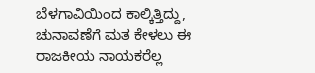ಬೆಳಗಾವಿಯಿಂದ ಕಾಲ್ಕಿತ್ತಿದ್ದು, ಚುನಾವಣೆಗೆ ಮತ ಕೇಳಲು ಈ ರಾಜಕೀಯ ನಾಯಕರೆಲ್ಲ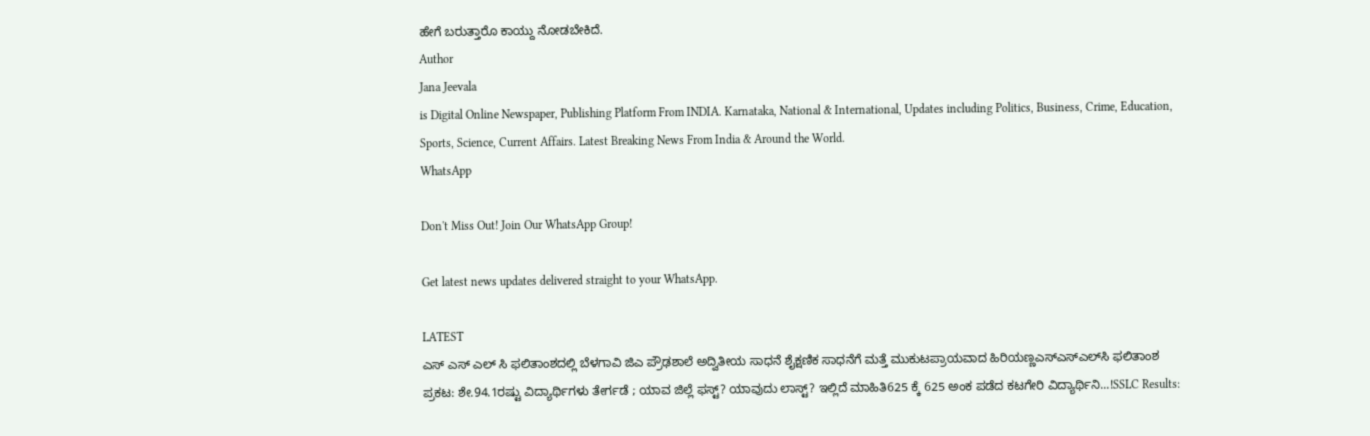ಹೇಗೆ ಬರುತ್ತಾರೊ ಕಾಯ್ದು ನೋಡಬೇಕಿದೆ.
Author
Jana Jeevala
is Digital Online Newspaper, Publishing Platform From INDIA. Karnataka, National & International, Updates including Politics, Business, Crime, Education, Sports, Science, Current Affairs. Latest Breaking News From India & Around the World.
WhatsApp

Don't Miss Out! Join Our WhatsApp Group!

Get latest news updates delivered straight to your WhatsApp.

LATEST
ಎಸ್ ಎಸ್ ಎಲ್ ಸಿ ಫಲಿತಾಂಶದಲ್ಲಿ ಬೆಳಗಾವಿ ಜಿಎ ಪ್ರೌಢಶಾಲೆ ಅದ್ವಿತೀಯ ಸಾಧನೆ ಶೈಕ್ಷಣಿಕ ಸಾಧನೆಗೆ ಮತ್ತೆ ಮುಕುಟಪ್ರಾಯವಾದ ಹಿರಿಯಣ್ಣಎಸ್‌ಎಸ್‌ಎಲ್‌ಸಿ ಫಲಿತಾಂಶ ಪ್ರಕಟ: ಶೇ.94.1ರಷ್ಟು ವಿದ್ಯಾರ್ಥಿಗಳು ತೇರ್ಗಡೆ ; ಯಾವ ಜಿಲ್ಲೆ ಫಸ್ಟ್? ಯಾವುದು ಲಾಸ್ಟ್? ಇಲ್ಲಿದೆ ಮಾಹಿತಿ625 ಕ್ಕೆ 625 ಅಂಕ ಪಡೆದ ಕಟಗೇರಿ ವಿದ್ಯಾರ್ಥಿನಿ...!SSLC Results: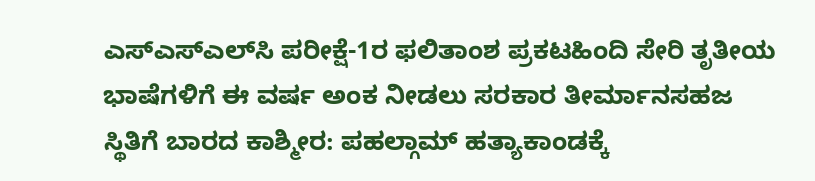ಎಸ್‌ಎಸ್‌ಎಲ್‌ಸಿ ಪರೀಕ್ಷೆ-1ರ ಫಲಿತಾಂಶ ಪ್ರಕಟಹಿಂದಿ ಸೇರಿ ತೃತೀಯ ಭಾಷೆಗಳಿಗೆ ಈ ವರ್ಷ ಅಂಕ ನೀಡಲು ಸರಕಾರ ತೀರ್ಮಾನಸಹಜ ಸ್ಥಿತಿಗೆ ಬಾರದ ಕಾಶ್ಮೀರ: ಪಹಲ್ಗಾಮ್ ಹತ್ಯಾಕಾಂಡಕ್ಕೆ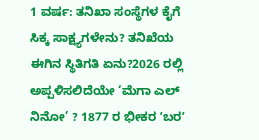1 ವರ್ಷ: ತನಿಖಾ ಸಂಸ್ಥೆಗಳ ಕೈಗೆ ಸಿಕ್ಕ ಸಾಕ್ಷ್ಯಗಳೇನು? ತನಿಖೆಯ ಈಗಿನ ಸ್ಥಿತಿಗತಿ ಏನು?2026 ರಲ್ಲಿ ಅಪ್ಪಳಿಸಲಿದೆಯೇ ‘ಮೆಗಾ ಎಲ್ ನಿನೋ’ ? 1877 ರ ಭೀಕರ ʼಬರʼ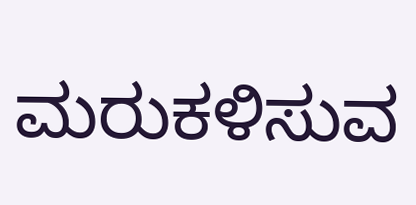ಮರುಕಳಿಸುವ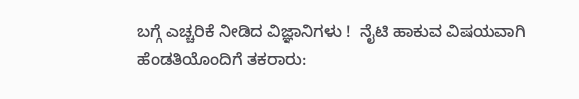ಬಗ್ಗೆ ಎಚ್ಚರಿಕೆ ನೀಡಿದ ವಿಜ್ಞಾನಿಗಳು !  ನೈಟಿ ಹಾಕುವ ವಿಷಯವಾಗಿ ಹೆಂಡತಿಯೊಂದಿಗೆ ತಕರಾರು: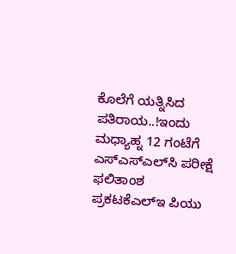ಕೊಲೆಗೆ ಯತ್ನಿಸಿದ ಪತಿರಾಯ..!ಇಂದು ಮಧ್ಯಾಹ್ನ 12 ಗಂಟೆಗೆ ಎಸ್‌ಎಸ್‌ಎಲ್‌ಸಿ ಪರೀಕ್ಷೆ ಫಲಿತಾಂಶ ಪ್ರಕಟಕೆಎಲ್‌ಇ ಪಿಯು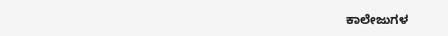ಕಾಲೇಜುಗಳ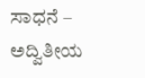ಸಾಧನೆ – ಅದ್ವಿತೀಯ